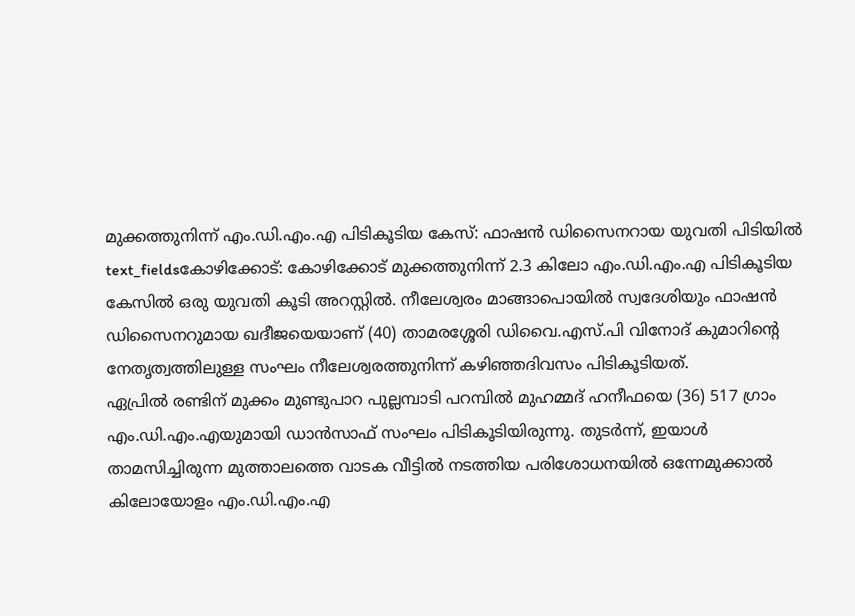മുക്കത്തുനിന്ന് എം.ഡി.എം.എ പിടികൂടിയ കേസ്: ഫാഷൻ ഡിസൈനറായ യുവതി പിടിയിൽ
text_fieldsകോഴിക്കോട്: കോഴിക്കോട് മുക്കത്തുനിന്ന് 2.3 കിലോ എം.ഡി.എം.എ പിടികൂടിയ കേസിൽ ഒരു യുവതി കൂടി അറസ്റ്റിൽ. നീലേശ്വരം മാങ്ങാപൊയിൽ സ്വദേശിയും ഫാഷൻ ഡിസൈനറുമായ ഖദീജയെയാണ് (40) താമരശ്ശേരി ഡിവൈ.എസ്.പി വിനോദ് കുമാറിന്റെ നേതൃത്വത്തിലുള്ള സംഘം നീലേശ്വരത്തുനിന്ന് കഴിഞ്ഞദിവസം പിടികൂടിയത്.
ഏപ്രിൽ രണ്ടിന് മുക്കം മുണ്ടുപാറ പുല്ലമ്പാടി പറമ്പിൽ മുഹമ്മദ് ഹനീഫയെ (36) 517 ഗ്രാം എം.ഡി.എം.എയുമായി ഡാൻസാഫ് സംഘം പിടികൂടിയിരുന്നു. തുടർന്ന്, ഇയാൾ താമസിച്ചിരുന്ന മുത്താലത്തെ വാടക വീട്ടിൽ നടത്തിയ പരിശോധനയിൽ ഒന്നേമുക്കാൽ കിലോയോളം എം.ഡി.എം.എ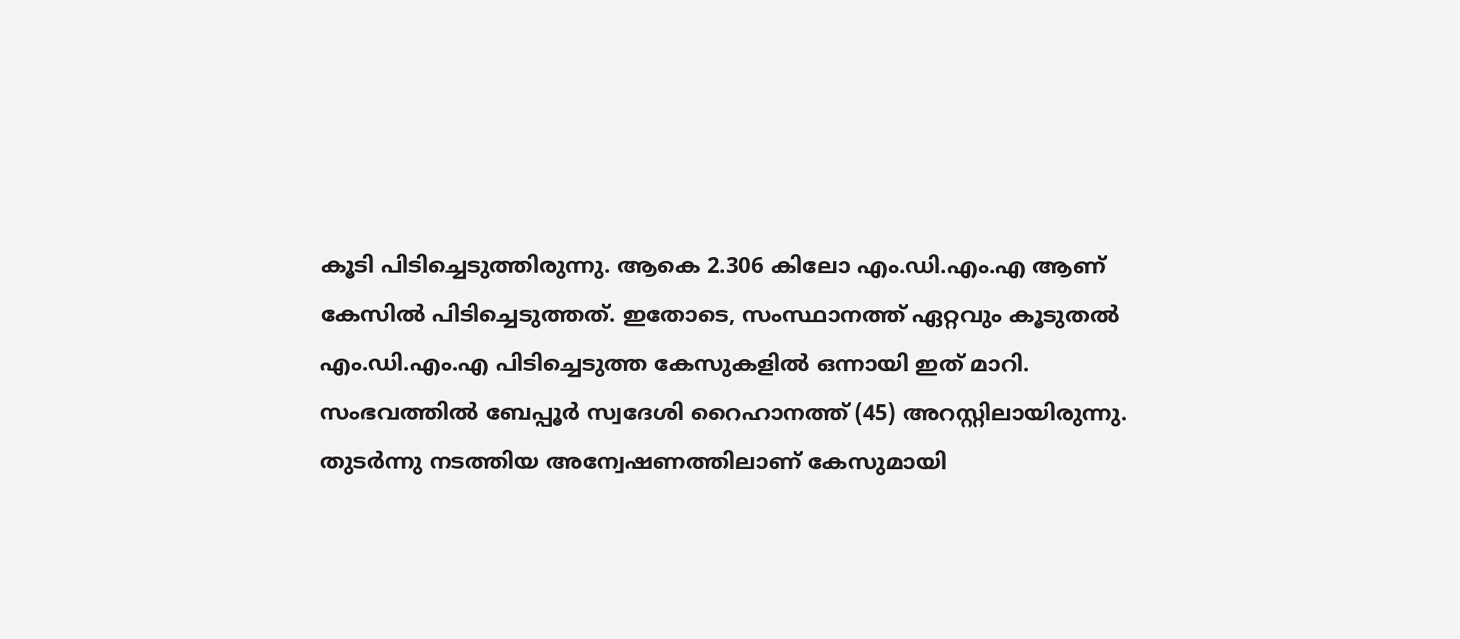കൂടി പിടിച്ചെടുത്തിരുന്നു. ആകെ 2.306 കിലോ എം.ഡി.എം.എ ആണ് കേസിൽ പിടിച്ചെടുത്തത്. ഇതോടെ, സംസ്ഥാനത്ത് ഏറ്റവും കൂടുതൽ എം.ഡി.എം.എ പിടിച്ചെടുത്ത കേസുകളിൽ ഒന്നായി ഇത് മാറി.
സംഭവത്തിൽ ബേപ്പൂർ സ്വദേശി റൈഹാനത്ത് (45) അറസ്റ്റിലായിരുന്നു. തുടർന്നു നടത്തിയ അന്വേഷണത്തിലാണ് കേസുമായി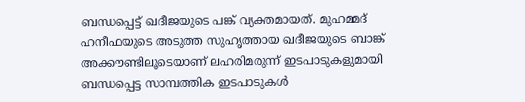ബന്ധപ്പെട്ട് ഖദീജയുടെ പങ്ക് വ്യക്തമായത്. മുഹമ്മദ് ഹനീഫയുടെ അടുത്ത സുഹൃത്തായ ഖദീജയുടെ ബാങ്ക് അക്കൗണ്ടിലൂടെയാണ് ലഹരിമരുന്ന് ഇടപാടുകളുമായി ബന്ധപ്പെട്ട സാമ്പത്തിക ഇടപാടുകൾ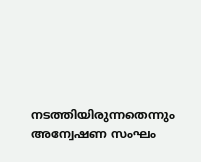നടത്തിയിരുന്നതെന്നും അന്വേഷണ സംഘം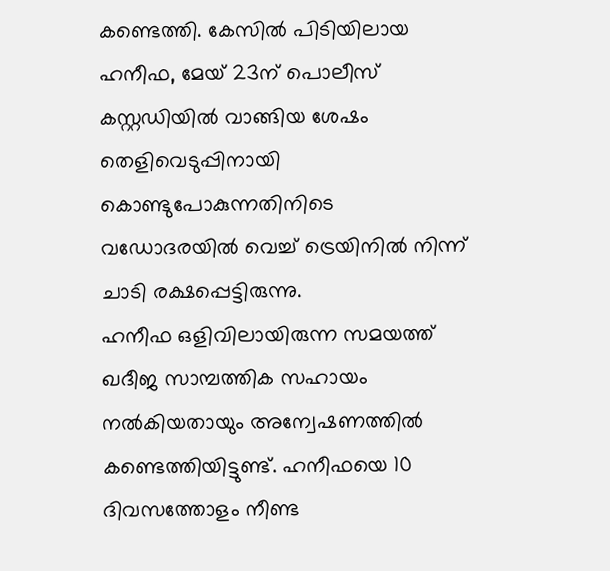കണ്ടെത്തി. കേസിൽ പിടിയിലായ ഹനീഫ, മേയ് 23ന് പൊലീസ് കസ്റ്റഡിയിൽ വാങ്ങിയ ശേഷം തെളിവെടുപ്പിനായി കൊണ്ടുപോകുന്നതിനിടെ വഡോദരയിൽ വെച്ച് ട്രെയിനിൽ നിന്ന് ചാടി രക്ഷപ്പെട്ടിരുന്നു.
ഹനീഫ ഒളിവിലായിരുന്ന സമയത്ത് ഖദീജ സാമ്പത്തിക സഹായം നൽകിയതായും അന്വേഷണത്തിൽ കണ്ടെത്തിയിട്ടുണ്ട്. ഹനീഫയെ 10 ദിവസത്തോളം നീണ്ട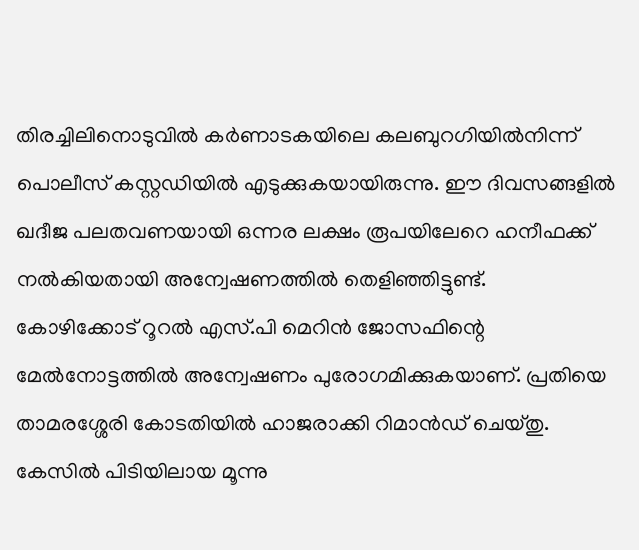തിരച്ചിലിനൊടുവിൽ കർണാടകയിലെ കലബുറഗിയിൽനിന്ന് പൊലീസ് കസ്റ്റഡിയിൽ എടുക്കുകയായിരുന്നു. ഈ ദിവസങ്ങളിൽ ഖദീജ പലതവണയായി ഒന്നര ലക്ഷം രൂപയിലേറെ ഹനീഫക്ക് നൽകിയതായി അന്വേഷണത്തിൽ തെളിഞ്ഞിട്ടുണ്ട്.
കോഴിക്കോട് റൂറൽ എസ്.പി മെറിൻ ജോസഫിന്റെ മേൽനോട്ടത്തിൽ അന്വേഷണം പുരോഗമിക്കുകയാണ്. പ്രതിയെ താമരശ്ശേരി കോടതിയിൽ ഹാജരാക്കി റിമാൻഡ് ചെയ്തു. കേസിൽ പിടിയിലായ മൂന്നു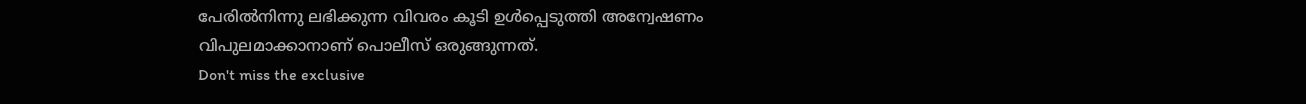പേരിൽനിന്നു ലഭിക്കുന്ന വിവരം കൂടി ഉൾപ്പെടുത്തി അന്വേഷണം വിപുലമാക്കാനാണ് പൊലീസ് ഒരുങ്ങുന്നത്.
Don't miss the exclusive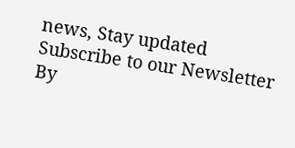news, Stay updated
Subscribe to our Newsletter
By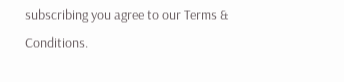subscribing you agree to our Terms & Conditions.